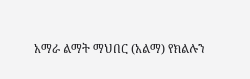አማራ ልማት ማህበር (አልማ) የክልሉን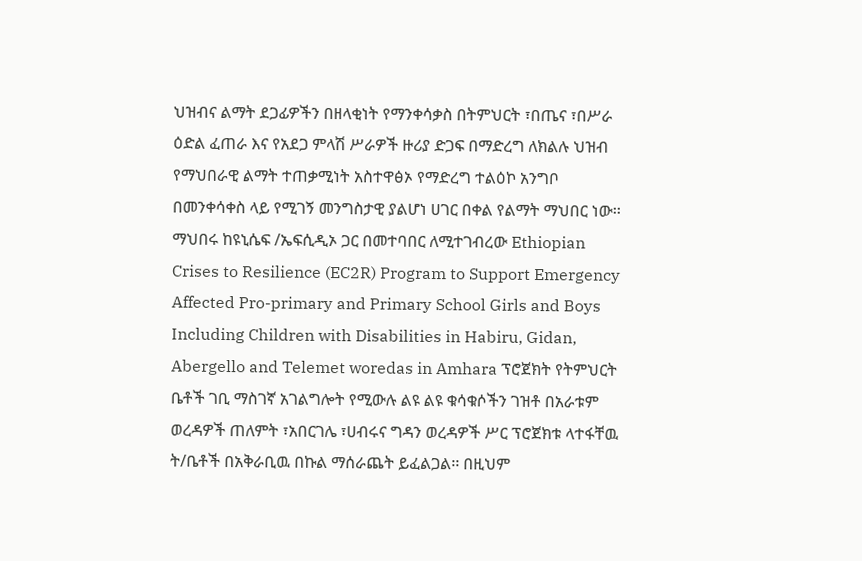ህዝብና ልማት ደጋፊዎችን በዘላቂነት የማንቀሳቃስ በትምህርት ፣በጤና ፣በሥራ ዕድል ፈጠራ እና የአደጋ ምላሽ ሥራዎች ዙሪያ ድጋፍ በማድረግ ለክልሉ ህዝብ የማህበራዊ ልማት ተጠቃሚነት አስተዋፅኦ የማድረግ ተልዕኮ አንግቦ በመንቀሳቀስ ላይ የሚገኝ መንግስታዊ ያልሆነ ሀገር በቀል የልማት ማህበር ነው፡፡ ማህበሩ ከዩኒሴፍ /ኤፍሲዲኦ ጋር በመተባበር ለሚተገብረው Ethiopian Crises to Resilience (EC2R) Program to Support Emergency Affected Pro-primary and Primary School Girls and Boys Including Children with Disabilities in Habiru, Gidan, Abergello and Telemet woredas in Amhara ፕሮጀክት የትምህርት ቤቶች ገቢ ማስገኛ አገልግሎት የሚውሉ ልዩ ልዩ ቁሳቁሶችን ገዝቶ በአራቱም ወረዳዎች ጠለምት ፣አበርገሌ ፣ሀብሩና ግዳን ወረዳዎች ሥር ፕሮጀክቱ ላተፋቸዉ ት/ቤቶች በአቅራቢዉ በኩል ማሰራጨት ይፈልጋል፡፡ በዚህም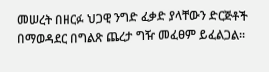መሠረት በዘርፉ ህጋዊ ንግድ ፈቃድ ያላቸውን ድርጅቶች በማወዳደር በግልጽ ጨረታ ግዥ መፈፀም ይፈልጋል፡፡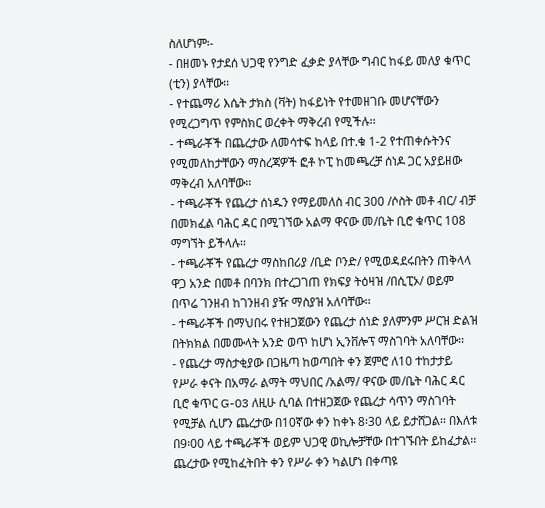ስለሆነም፡-
- በዘመኑ የታደሰ ህጋዊ የንግድ ፈቃድ ያላቸው ግብር ከፋይ መለያ ቁጥር (ቲን) ያላቸው፡፡
- የተጨማሪ እሴት ታክስ (ቫት) ከፋይነት የተመዘገቡ መሆናቸውን የሚረጋግጥ የምስክር ወረቀት ማቅረብ የሚችሉ፡፡
- ተጫራቾች በጨረታው ለመሳተፍ ከላይ በተ.ቁ 1-2 የተጠቀሱትንና የሚመለከታቸውን ማስረጃዎች ፎቶ ኮፒ ከመጫረቻ ሰነዶ ጋር አያይዘው ማቅረብ አለባቸው፡፡
- ተጫራቾች የጨረታ ሰነዱን የማይመለስ ብር 300 /ሶስት መቶ ብር/ ብቻ በመክፈል ባሕር ዳር በሚገኘው አልማ ዋናው መ/ቤት ቢሮ ቁጥር 108 ማግኘት ይችላሉ፡፡
- ተጫራቾች የጨረታ ማስከበሪያ /ቢድ ቦንድ/ የሚወዳደሩበትን ጠቅላላ ዋጋ አንድ በመቶ በባንክ በተረጋገጠ የክፍያ ትዕዛዝ /በሲፒኦ/ ወይም በጥሬ ገንዘብ ከገንዘብ ያዥ ማስያዝ አለባቸው፡፡
- ተጫራቾች በማህበሩ የተዘጋጀውን የጨረታ ሰነድ ያለምንም ሥርዝ ድልዝ በትክክል በመሙላት አንድ ወጥ ከሆነ ኢንቨሎፕ ማስገባት አለባቸው፡፡
- የጨረታ ማስታቂያው በጋዜጣ ከወጣበት ቀን ጀምሮ ለ10 ተከታታይ የሥራ ቀናት በአማራ ልማት ማህበር /አልማ/ ዋናው መ/ቤት ባሕር ዳር ቢሮ ቁጥር G-03 ለዚሁ ሲባል በተዘጋጀው የጨረታ ሳጥን ማስገባት የሚቻል ሲሆን ጨረታው በ10ኛው ቀን ከቀኑ 8፡30 ላይ ይታሸጋል፡፡ በእለቱ በ9፡00 ላይ ተጫራቾች ወይም ህጋዊ ወኪሎቻቸው በተገኙበት ይከፈታል፡፡ ጨረታው የሚከፈትበት ቀን የሥራ ቀን ካልሆነ በቀጣዩ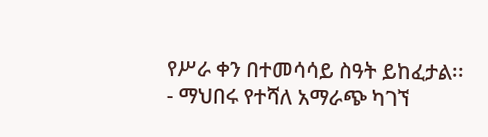የሥራ ቀን በተመሳሳይ ስዓት ይከፈታል፡፡
- ማህበሩ የተሻለ አማራጭ ካገኘ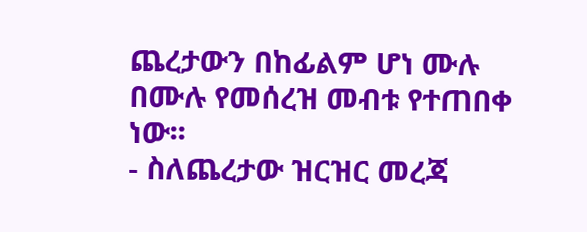ጨረታውን በከፊልም ሆነ ሙሉ በሙሉ የመሰረዝ መብቱ የተጠበቀ ነው፡፡
- ስለጨረታው ዝርዝር መረጃ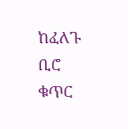ከፈለጉ ቢሮ ቁጥር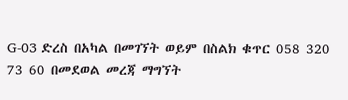G-03 ድረስ በአካል በመገኘት ወይም በስልክ ቁጥር 058 320 73 60 በመደወል መረጃ ማግኘት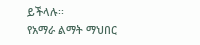ይችላሉ፡፡
የአማራ ልማት ማህበር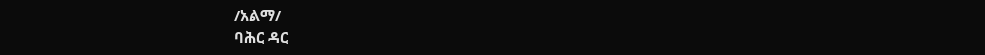/አልማ/
ባሕር ዳር